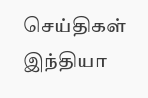செய்திகள் இந்தியா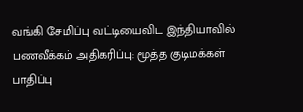வங்கி சேமிப்பு வட்டியைவிட இந்தியாவில் பணவீக்கம் அதிகரிப்பு: மூத்த குடிமக்கள் பாதிப்பு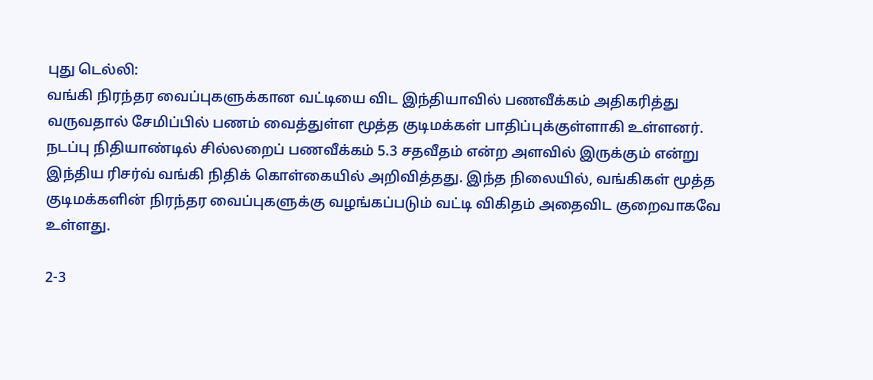புது டெல்லி:
வங்கி நிரந்தர வைப்புகளுக்கான வட்டியை விட இந்தியாவில் பணவீக்கம் அதிகரித்து வருவதால் சேமிப்பில் பணம் வைத்துள்ள மூத்த குடிமக்கள் பாதிப்புக்குள்ளாகி உள்ளனர்.
நடப்பு நிதியாண்டில் சில்லறைப் பணவீக்கம் 5.3 சதவீதம் என்ற அளவில் இருக்கும் என்று இந்திய ரிசர்வ் வங்கி நிதிக் கொள்கையில் அறிவித்தது. இந்த நிலையில், வங்கிகள் மூத்த குடிமக்களின் நிரந்தர வைப்புகளுக்கு வழங்கப்படும் வட்டி விகிதம் அதைவிட குறைவாகவே உள்ளது.

2-3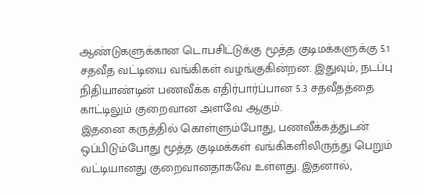ஆண்டுகளுக்கான டொபசிட்டுக்கு மூத்த குடிமக்களுக்கு 5.1 சதவீத வட்டியை வங்கிகள் வழங்குகின்றன. இதுவும், நடப்பு நிதியாண்டின் பணவீக்க எதிர்பார்ப்பான 5.3 சதவீதத்தை காட்டிலும் குறைவான அளவே ஆகும்.
இதனை கருத்தில் கொள்ளும்போது, பணவீக்கத்துடன் ஒப்பிடும்போது மூத்த குடிமக்கள் வங்கிகளிலிருந்து பெறும் வட்டியானது குறைவானதாகவே உள்ளது. இதனால்,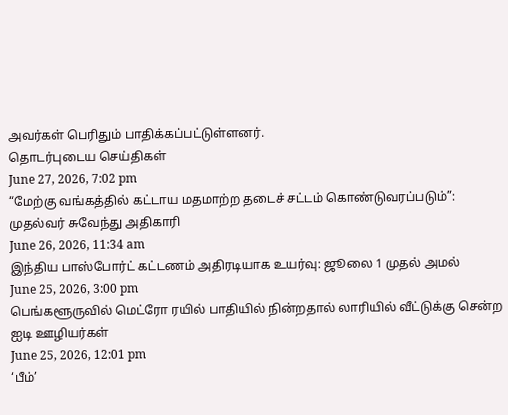அவர்கள் பெரிதும் பாதிக்கப்பட்டுள்ளனர்.
தொடர்புடைய செய்திகள்
June 27, 2026, 7:02 pm
“மேற்கு வங்கத்தில் கட்டாய மதமாற்ற தடைச் சட்டம் கொண்டுவரப்படும்”: முதல்வர் சுவேந்து அதிகாரி
June 26, 2026, 11:34 am
இந்திய பாஸ்போர்ட் கட்டணம் அதிரடியாக உயர்வு: ஜூலை 1 முதல் அமல்
June 25, 2026, 3:00 pm
பெங்களூருவில் மெட்ரோ ரயில் பாதியில் நின்றதால் லாரியில் வீட்டுக்கு சென்ற ஐடி ஊழியர்கள்
June 25, 2026, 12:01 pm
‘பீம்’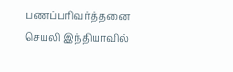பணப்பரிவர்த்தனை செயலி இந்தியாவில்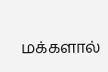மக்களால்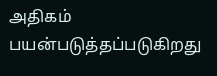அதிகம் பயன்படுத்தப்படுகிறது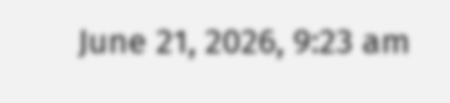June 21, 2026, 9:23 am